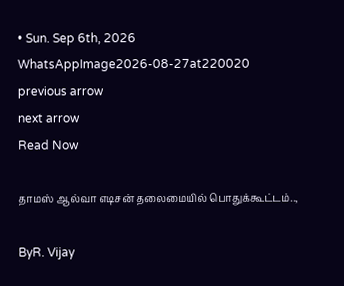• Sun. Sep 6th, 2026
WhatsAppImage2026-08-27at220020
previous arrow
next arrow
Read Now

தாமஸ் ஆல்வா எடிசன் தலைமையில் பொதுக்கூட்டம்..,

ByR. Vijay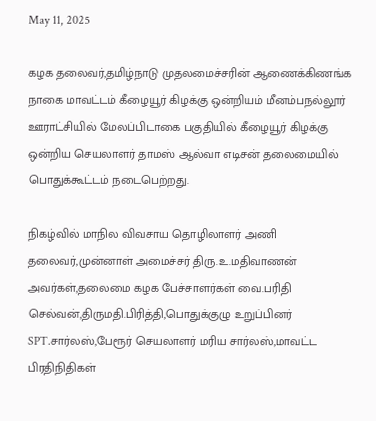May 11, 2025

கழக தலைவர்,தமிழ்நாடு முதலமைச்சரின் ஆணைக்கிணங்க நாகை மாவட்டம் கீழையூர் கிழக்கு ஒன்றியம் மீனம்பநல்லூர் ஊராட்சியில் மேலப்பிடாகை பகுதியில் கீழையூர் கிழக்கு ஒன்றிய செயலாளர் தாமஸ் ஆல்வா எடிசன் தலைமையில் பொதுக்கூட்டம் நடைபெற்றது.

நிகழ்வில் மாநில விவசாய தொழிலாளர் அணி தலைவர்,முன்னாள் அமைச்சர் திரு.உ.மதிவாணன் அவர்கள்,தலைமை கழக பேச்சாளர்கள் வை.பரிதி செல்வன்,திருமதி.பிரித்தி,பொதுக்குழு உறுப்பினர் SPT.சார்லஸ்,பேரூர் செயலாளர் மரிய சார்லஸ்,மாவட்ட பிரதிநிதிகள்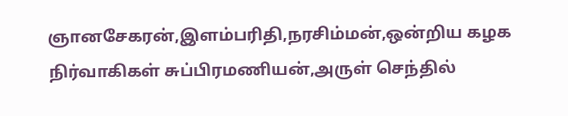ஞானசேகரன்,இளம்பரிதி,நரசிம்மன்,ஒன்றிய கழக நிர்வாகிகள் சுப்பிரமணியன்,அருள் செந்தில்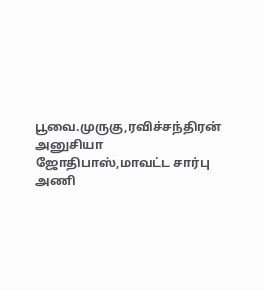பூவை.முருகு,ரவிச்சந்திரன் அனுசியா ஜோதிபாஸ்,மாவட்ட சார்பு அணி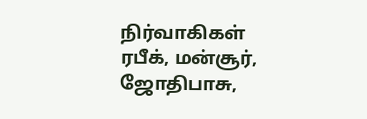நிர்வாகிகள் ரபீக், மன்சூர், ஜோதிபாசு,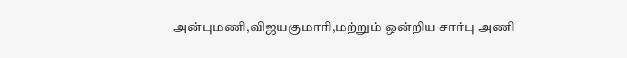அன்புமணி,விஜயகுமாரி,மற்றும் ஒன்றிய சார்பு அணி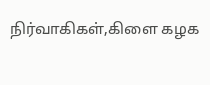நிர்வாகிகள்,கிளை கழக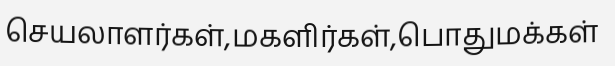செயலாளர்கள்,மகளிர்கள்,பொதுமக்கள்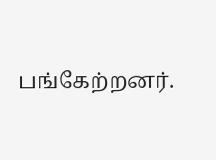பங்கேற்றனர்.